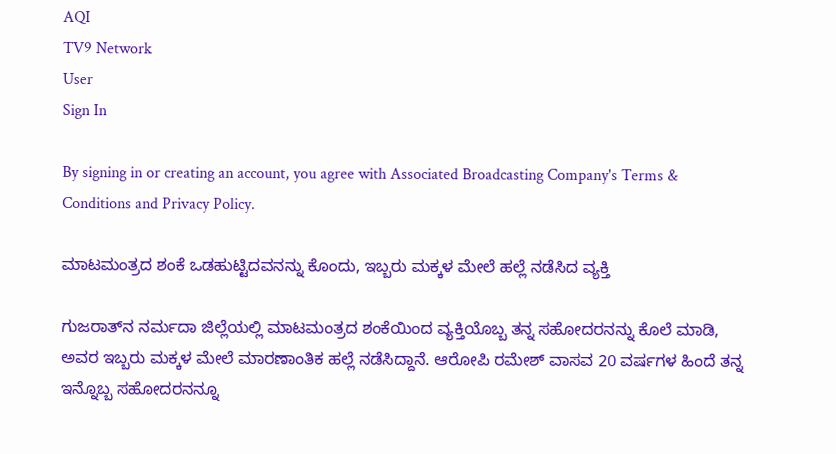AQI
TV9 Network
User
Sign In

By signing in or creating an account, you agree with Associated Broadcasting Company's Terms & Conditions and Privacy Policy.

ಮಾಟಮಂತ್ರದ ಶಂಕೆ ಒಡಹುಟ್ಟಿದವನನ್ನು ಕೊಂದು, ಇಬ್ಬರು ಮಕ್ಕಳ ಮೇಲೆ ಹಲ್ಲೆ ನಡೆಸಿದ ವ್ಯಕ್ತಿ

ಗುಜರಾತ್‌ನ ನರ್ಮದಾ ಜಿಲ್ಲೆಯಲ್ಲಿ ಮಾಟಮಂತ್ರದ ಶಂಕೆಯಿಂದ ವ್ಯಕ್ತಿಯೊಬ್ಬ ತನ್ನ ಸಹೋದರನನ್ನು ಕೊಲೆ ಮಾಡಿ, ಅವರ ಇಬ್ಬರು ಮಕ್ಕಳ ಮೇಲೆ ಮಾರಣಾಂತಿಕ ಹಲ್ಲೆ ನಡೆಸಿದ್ದಾನೆ. ಆರೋಪಿ ರಮೇಶ್ ವಾಸವ 20 ವರ್ಷಗಳ ಹಿಂದೆ ತನ್ನ ಇನ್ನೊಬ್ಬ ಸಹೋದರನನ್ನೂ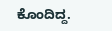ಕೊಂದಿದ್ದ.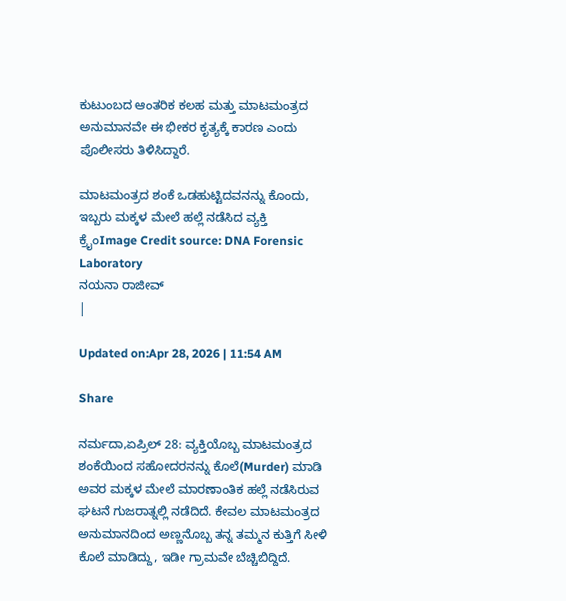ಕುಟುಂಬದ ಆಂತರಿಕ ಕಲಹ ಮತ್ತು ಮಾಟಮಂತ್ರದ ಅನುಮಾನವೇ ಈ ಭೀಕರ ಕೃತ್ಯಕ್ಕೆ ಕಾರಣ ಎಂದು ಪೊಲೀಸರು ತಿಳಿಸಿದ್ದಾರೆ.

ಮಾಟಮಂತ್ರದ ಶಂಕೆ ಒಡಹುಟ್ಟಿದವನನ್ನು ಕೊಂದು, ಇಬ್ಬರು ಮಕ್ಕಳ ಮೇಲೆ ಹಲ್ಲೆ ನಡೆಸಿದ ವ್ಯಕ್ತಿ
ಕ್ರೈಂImage Credit source: DNA Forensic Laboratory
ನಯನಾ ರಾಜೀವ್
|

Updated on:Apr 28, 2026 | 11:54 AM

Share

ನರ್ಮದಾ,ಏಪ್ರಿಲ್ 28: ವ್ಯಕ್ತಿಯೊಬ್ಬ ಮಾಟಮಂತ್ರದ ಶಂಕೆಯಿಂದ ಸಹೋದರನನ್ನು ಕೊಲೆ(Murder) ಮಾಡಿ ಅವರ ಮಕ್ಕಳ ಮೇಲೆ ಮಾರಣಾಂತಿಕ ಹಲ್ಲೆ ನಡೆಸಿರುವ ಘಟನೆ ಗುಜರಾತ್ನಲ್ಲಿ ನಡೆದಿದೆ. ಕೇವಲ ಮಾಟಮಂತ್ರದ ಅನುಮಾನದಿಂದ ಅಣ್ಣನೊಬ್ಬ ತನ್ನ ತಮ್ಮನ ಕುತ್ತಿಗೆ ಸೀಳಿ ಕೊಲೆ ಮಾಡಿದ್ದು, ಇಡೀ ಗ್ರಾಮವೇ ಬೆಚ್ಚಿಬಿದ್ದಿದೆ.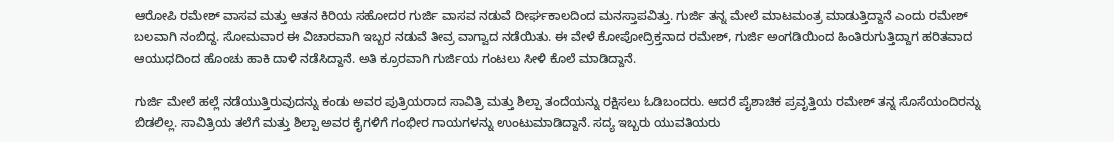ಆರೋಪಿ ರಮೇಶ್ ವಾಸವ ಮತ್ತು ಆತನ ಕಿರಿಯ ಸಹೋದರ ಗುರ್ಜಿ ವಾಸವ ನಡುವೆ ದೀರ್ಘಕಾಲದಿಂದ ಮನಸ್ತಾಪವಿತ್ತು. ಗುರ್ಜಿ ತನ್ನ ಮೇಲೆ ಮಾಟಮಂತ್ರ ಮಾಡುತ್ತಿದ್ದಾನೆ ಎಂದು ರಮೇಶ್ ಬಲವಾಗಿ ನಂಬಿದ್ದ. ಸೋಮವಾರ ಈ ವಿಚಾರವಾಗಿ ಇಬ್ಬರ ನಡುವೆ ತೀವ್ರ ವಾಗ್ವಾದ ನಡೆಯಿತು. ಈ ವೇಳೆ ಕೋಪೋದ್ರಿಕ್ತನಾದ ರಮೇಶ್, ಗುರ್ಜಿ ಅಂಗಡಿಯಿಂದ ಹಿಂತಿರುಗುತ್ತಿದ್ದಾಗ ಹರಿತವಾದ ಆಯುಧದಿಂದ ಹೊಂಚು ಹಾಕಿ ದಾಳಿ ನಡೆಸಿದ್ದಾನೆ. ಅತಿ ಕ್ರೂರವಾಗಿ ಗುರ್ಜಿಯ ಗಂಟಲು ಸೀಳಿ ಕೊಲೆ ಮಾಡಿದ್ದಾನೆ.

ಗುರ್ಜಿ ಮೇಲೆ ಹಲ್ಲೆ ನಡೆಯುತ್ತಿರುವುದನ್ನು ಕಂಡು ಅವರ ಪುತ್ರಿಯರಾದ ಸಾವಿತ್ರಿ ಮತ್ತು ಶಿಲ್ಪಾ ತಂದೆಯನ್ನು ರಕ್ಷಿಸಲು ಓಡಿಬಂದರು. ಆದರೆ ಪೈಶಾಚಿಕ ಪ್ರವೃತ್ತಿಯ ರಮೇಶ್ ತನ್ನ ಸೊಸೆಯಂದಿರನ್ನು ಬಿಡಲಿಲ್ಲ. ಸಾವಿತ್ರಿಯ ತಲೆಗೆ ಮತ್ತು ಶಿಲ್ಪಾ ಅವರ ಕೈಗಳಿಗೆ ಗಂಭೀರ ಗಾಯಗಳನ್ನು ಉಂಟುಮಾಡಿದ್ದಾನೆ. ಸದ್ಯ ಇಬ್ಬರು ಯುವತಿಯರು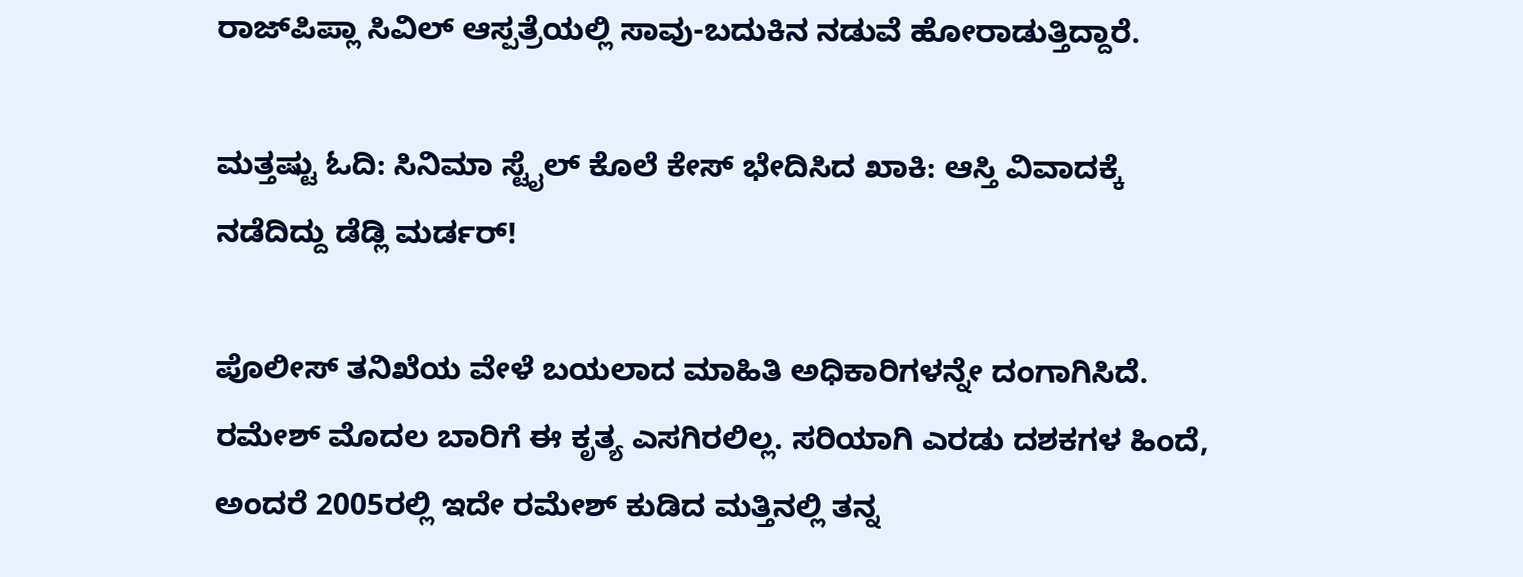ರಾಜ್‌ಪಿಪ್ಲಾ ಸಿವಿಲ್ ಆಸ್ಪತ್ರೆಯಲ್ಲಿ ಸಾವು-ಬದುಕಿನ ನಡುವೆ ಹೋರಾಡುತ್ತಿದ್ದಾರೆ.

ಮತ್ತಷ್ಟು ಓದಿ: ಸಿನಿಮಾ ಸ್ಟೈಲ್ ಕೊಲೆ ಕೇಸ್ ಭೇದಿಸಿದ ಖಾಕಿ: ಆಸ್ತಿ ವಿವಾದಕ್ಕೆ ನಡೆದಿದ್ದು ಡೆಡ್ಲಿ ಮರ್ಡರ್!

ಪೊಲೀಸ್ ತನಿಖೆಯ ವೇಳೆ ಬಯಲಾದ ಮಾಹಿತಿ ಅಧಿಕಾರಿಗಳನ್ನೇ ದಂಗಾಗಿಸಿದೆ. ರಮೇಶ್ ಮೊದಲ ಬಾರಿಗೆ ಈ ಕೃತ್ಯ ಎಸಗಿರಲಿಲ್ಲ. ಸರಿಯಾಗಿ ಎರಡು ದಶಕಗಳ ಹಿಂದೆ, ಅಂದರೆ 2005ರಲ್ಲಿ ಇದೇ ರಮೇಶ್ ಕುಡಿದ ಮತ್ತಿನಲ್ಲಿ ತನ್ನ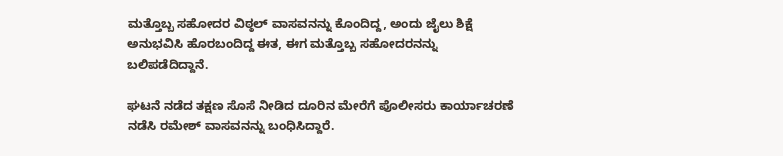ಮತ್ತೊಬ್ಬ ಸಹೋದರ ವಿಠ್ಠಲ್ ವಾಸವನನ್ನು ಕೊಂದಿದ್ದ, ಅಂದು ಜೈಲು ಶಿಕ್ಷೆ ಅನುಭವಿಸಿ ಹೊರಬಂದಿದ್ದ ಈತ, ಈಗ ಮತ್ತೊಬ್ಬ ಸಹೋದರನನ್ನು ಬಲಿಪಡೆದಿದ್ದಾನೆ.

ಘಟನೆ ನಡೆದ ತಕ್ಷಣ ಸೊಸೆ ನೀಡಿದ ದೂರಿನ ಮೇರೆಗೆ ಪೊಲೀಸರು ಕಾರ್ಯಾಚರಣೆ ನಡೆಸಿ ರಮೇಶ್ ವಾಸವನನ್ನು ಬಂಧಿಸಿದ್ದಾರೆ.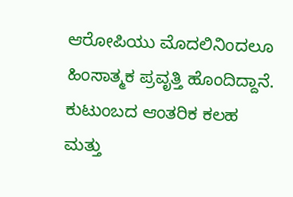ಆರೋಪಿಯು ಮೊದಲಿನಿಂದಲೂ ಹಿಂಸಾತ್ಮಕ ಪ್ರವೃತ್ತಿ ಹೊಂದಿದ್ದಾನೆ. ಕುಟುಂಬದ ಆಂತರಿಕ ಕಲಹ ಮತ್ತು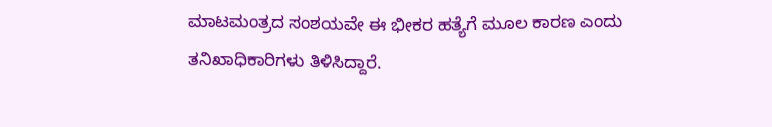ಮಾಟಮಂತ್ರದ ಸಂಶಯವೇ ಈ ಭೀಕರ ಹತ್ಯೆಗೆ ಮೂಲ ಕಾರಣ ಎಂದು ತನಿಖಾಧಿಕಾರಿಗಳು ತಿಳಿಸಿದ್ದಾರೆ.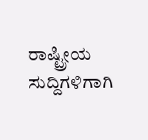ರಾಷ್ಟ್ರೀಯ ಸುದ್ದಿಗಳಿಗಾಗಿ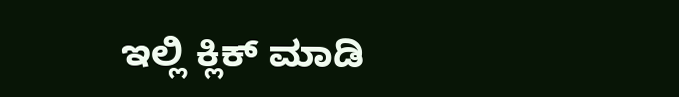ಇಲ್ಲಿ ಕ್ಲಿಕ್ ಮಾಡಿ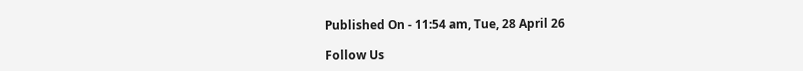Published On - 11:54 am, Tue, 28 April 26

Follow Us